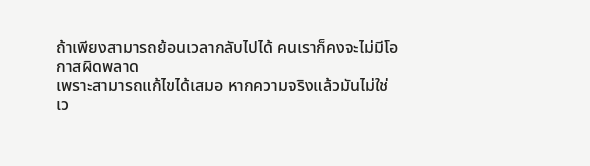ถ้าเพียงสามารถย้อนเวลากลับไปได้ คนเราก็คงจะไม่มีโอกาสผิดพลาด
เพราะสามารถแก้ไขได้เสมอ หากความจริงแล้วมันไม่ใช่
เว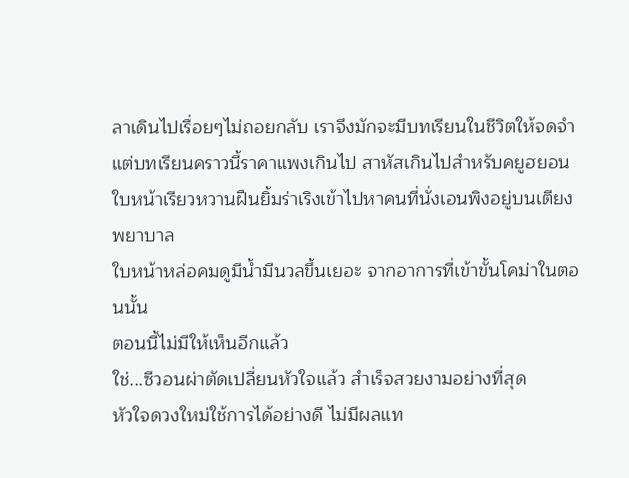ลาเดินไปเรื่อยๆไม่ถอยกลับ เราจึงมักจะมีบทเรียนในชีวิตให้จดจำ
แต่บทเรียนคราวนี้ราคาแพงเกินไป สาหัสเกินไปสำหรับคยูฮยอน
ใบหน้าเรียวหวานฝืนยิ้มร่าเริงเข้าไปหาคนที่นั่งเอนพิงอยู่บนเตียงพยาบาล
ใบหน้าหล่อคมดูมีน้ำมีนวลขึ้นเยอะ จากอาการที่เข้าขั้นโคม่าในตอนนั้น
ตอนนี้ไม่มีให้เห็นอีกแล้ว
ใช่...ซีวอนผ่าตัดเปลี่ยนหัวใจแล้ว สำเร็จสวยงามอย่างที่สุด
หัวใจดวงใหม่ใช้การได้อย่างดี ไม่มีผลแท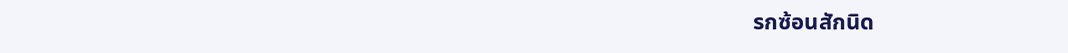รกซ้อนสักนิด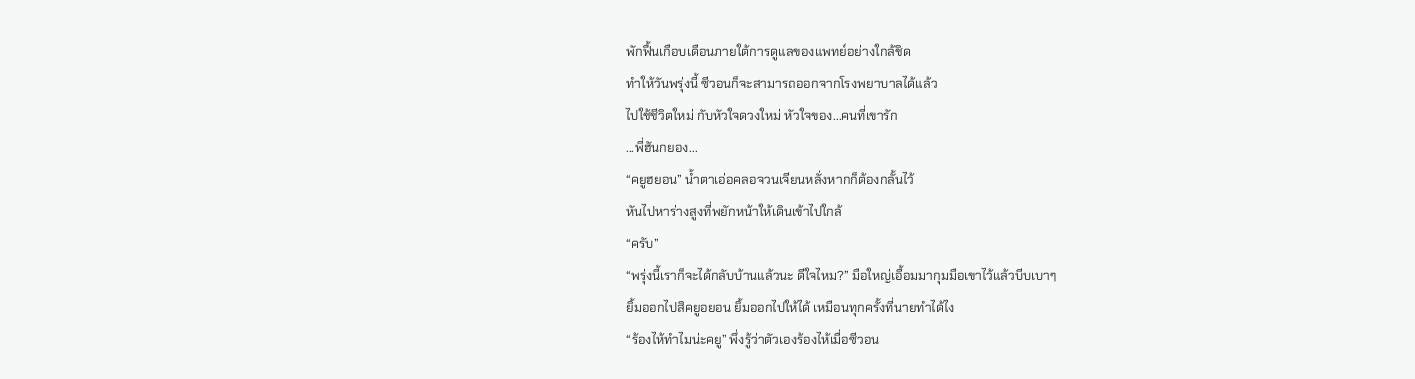พักฟื้นเกือบเดือนภายใต้การดูแลของแพทย์อย่างใกล้ชิด
ทำให้วันพรุ่งนี้ ซีวอนก็จะสามารถออกจากโรงพยาบาลได้แล้ว
ไปใช้ชีวิตใหม่ กับหัวใจดวงใหม่ หัวใจของ...คนที่เขารัก
...พี่ฮันกยอง...
“คยูฮยอน” น้ำตาเอ่อคลอจวนเจียนหลั่งหากก็ต้องกลั้นไว้
หันไปหาร่างสูงที่พยักหน้าให้เดินเข้าไปใกล้
“ครับ”
“พรุ่งนี้เราก็จะได้กลับบ้านแล้วนะ ดีใจไหม?” มือใหญ่เอื้อมมากุมมือเขาไว้แล้วบีบเบาๆ
ยิ้มออกไปสิคยูอยอน ยิ้มออกไปให้ได้ เหมือนทุกครั้งที่นายทำได้ไง
“ร้องไห้ทำไมน่ะคยู” พึ่งรู้ว่าตัวเองร้องไห้เมื่อซีวอน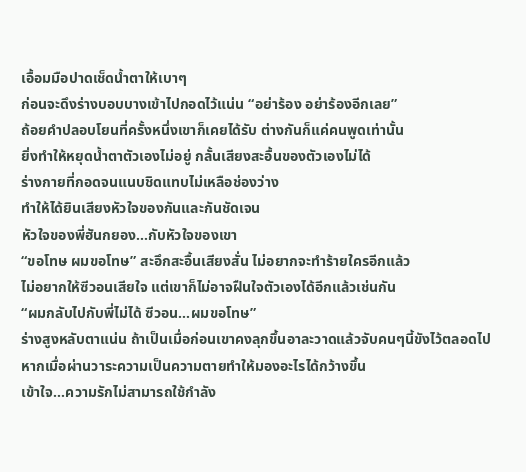เอื้อมมือปาดเช็ดน้ำตาให้เบาๆ
ก่อนจะดึงร่างบอบบางเข้าไปกอดไว้แน่น “อย่าร้อง อย่าร้องอีกเลย”
ถ้อยคำปลอบโยนที่ครั้งหนึ่งเขาก็เคยได้รับ ต่างกันก็แค่คนพูดเท่านั้น
ยิ่งทำให้หยุดน้ำตาตัวเองไม่อยู่ กลั้นเสียงสะอื้นของตัวเองไม่ได้
ร่างกายที่กอดจนแนบชิดแทบไม่เหลือช่องว่าง
ทำให้ได้ยินเสียงหัวใจของกันและกันชัดเจน
หัวใจของพี่ฮันกยอง...กับหัวใจของเขา
“ขอโทษ ผมขอโทษ” สะอึกสะอื้นเสียงสั่น ไม่อยากจะทำร้ายใครอีกแล้ว
ไม่อยากให้ซีวอนเสียใจ แต่เขาก็ไม่อาจฝืนใจตัวเองได้อีกแล้วเช่นกัน
“ผมกลับไปกับพี่ไม่ได้ ซีวอน...ผมขอโทษ”
ร่างสูงหลับตาแน่น ถ้าเป็นเมื่อก่อนเขาคงลุกขึ้นอาละวาดแล้วจับคนๆนี้ขังไว้ตลอดไป
หากเมื่อผ่านวาระความเป็นความตายทำให้มองอะไรได้กว้างขึ้น
เข้าใจ...ความรักไม่สามารถใช้กำลัง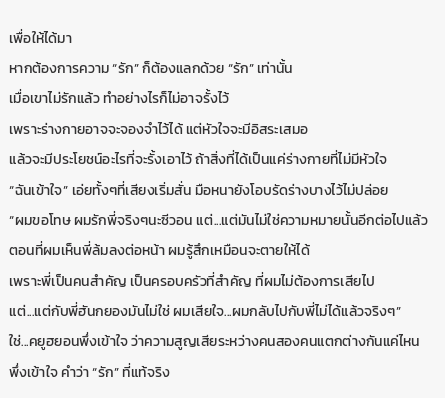เพื่อให้ได้มา
หากต้องการความ “รัก” ก็ต้องแลกด้วย “รัก” เท่านั้น
เมื่อเขาไม่รักแล้ว ทำอย่างไรก็ไม่อาจรั้งไว้
เพราะร่างกายอาจจะจองจำไว้ได้ แต่หัวใจจะมีอิสระเสมอ
แล้วจะมีประโยชน์อะไรที่จะรั้งเอาไว้ ถ้าสิ่งที่ได้เป็นแค่ร่างกายที่ไม่มีหัวใจ
“ฉันเข้าใจ” เอ่ยทั้งๆที่เสียงเริ่มสั่น มือหนายังโอบรัดร่างบางไว้ไม่ปล่อย
“ผมขอโทษ ผมรักพี่จริงๆนะซีวอน แต่...แต่มันไม่ใช่ความหมายนั้นอีกต่อไปแล้ว
ตอนที่ผมเห็นพี่ล้มลงต่อหน้า ผมรู้สึกเหมือนจะตายให้ได้
เพราะพี่เป็นคนสำคัญ เป็นครอบครัวที่สำคัญ ที่ผมไม่ต้องการเสียไป
แต่...แต่กับพี่ฮันกยองมันไม่ใช่ ผมเสียใจ...ผมกลับไปกับพี่ไม่ได้แล้วจริงๆ”
ใช่...คยูฮยอนพึ่งเข้าใจ ว่าความสูญเสียระหว่างคนสองคนแตกต่างกันแค่ไหน
พึ่งเข้าใจ คำว่า “รัก” ที่แท้จริง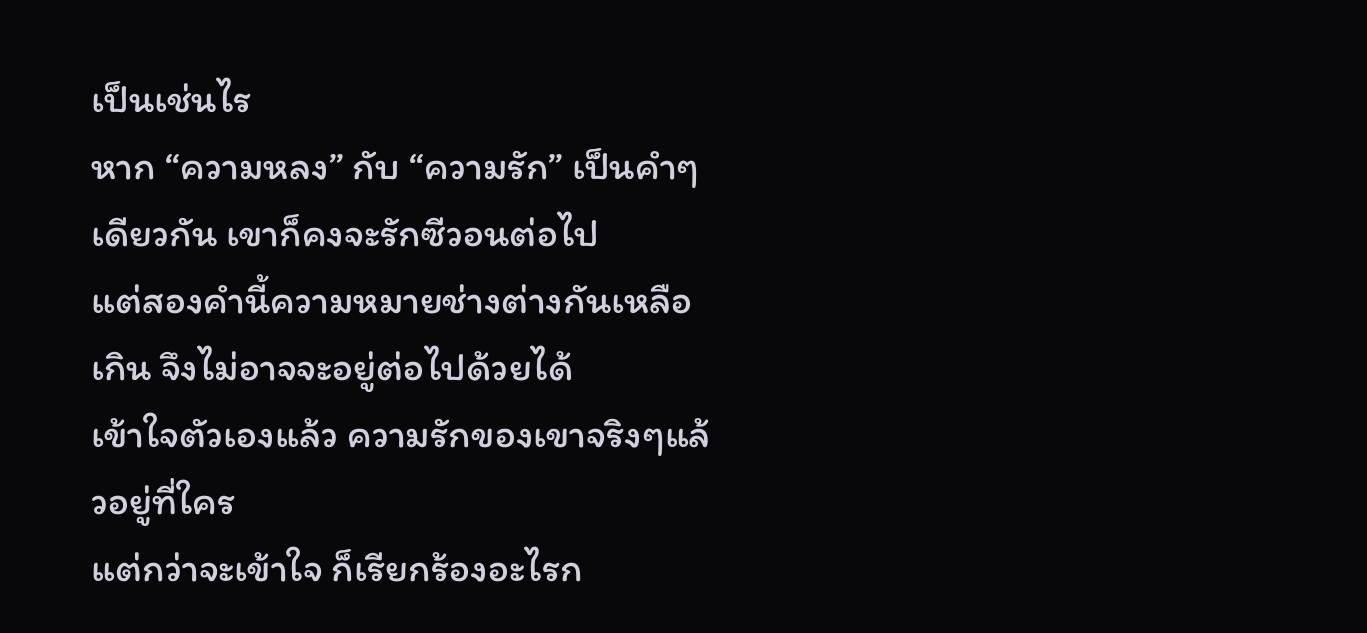เป็นเช่นไร
หาก “ความหลง” กับ “ความรัก” เป็นคำๆเดียวกัน เขาก็คงจะรักซีวอนต่อไป
แต่สองคำนี้ความหมายช่างต่างกันเหลือเกิน จึงไม่อาจจะอยู่ต่อไปด้วยได้
เข้าใจตัวเองแล้ว ความรักของเขาจริงๆแล้วอยู่ที่ใคร
แต่กว่าจะเข้าใจ ก็เรียกร้องอะไรก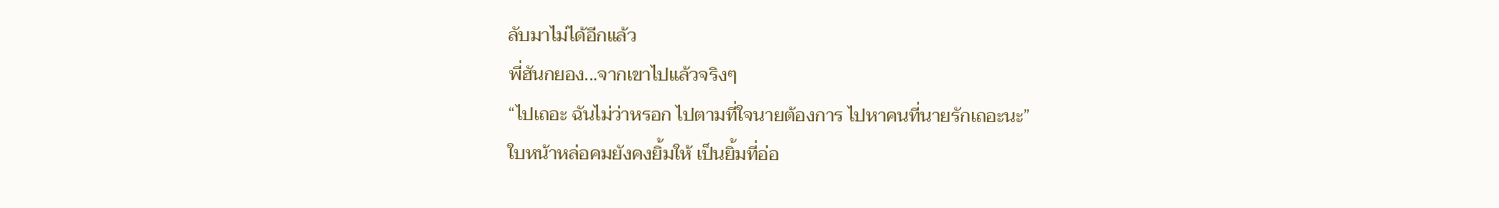ลับมาไม่ได้อีกแล้ว
พี่ฮันกยอง...จากเขาไปแล้วจริงๆ
“ไปเถอะ ฉันไม่ว่าหรอก ไปตามที่ใจนายต้องการ ไปหาคนที่นายรักเถอะนะ”
ใบหน้าหล่อคมยังคงยิ้มให้ เป็นยิ้มที่อ่อ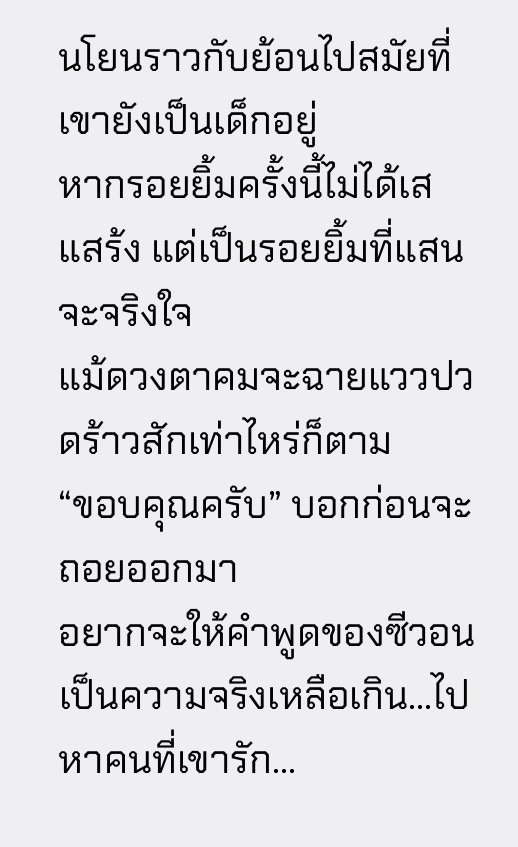นโยนราวกับย้อนไปสมัยที่เขายังเป็นเด็กอยู่
หากรอยยิ้มครั้งนี้ไม่ได้เสแสร้ง แต่เป็นรอยยิ้มที่แสนจะจริงใจ
แม้ดวงตาคมจะฉายแววปวดร้าวสักเท่าไหร่ก็ตาม
“ขอบคุณครับ” บอกก่อนจะถอยออกมา
อยากจะให้คำพูดของซีวอนเป็นความจริงเหลือเกิน...ไปหาคนที่เขารัก...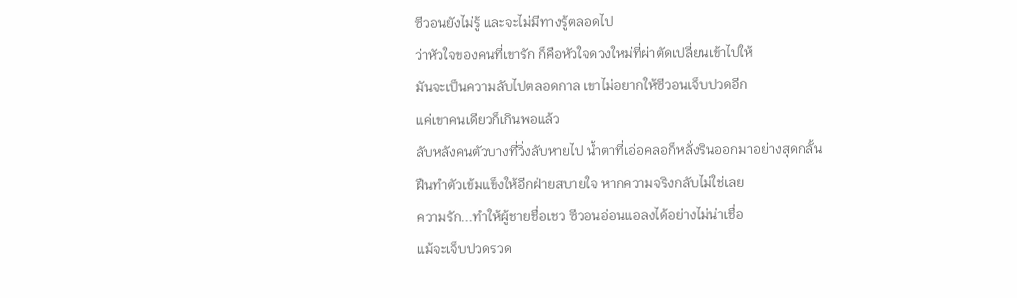ซีวอนยังไม่รู้ และจะไม่มีทางรู้ตลอดไป
ว่าหัวใจของคนที่เขารัก ก็คือหัวใจดวงใหม่ที่ผ่าตัดเปลี่ยนเข้าไปให้
มันจะเป็นความลับไปตลอดกาล เขาไม่อยากให้ซีวอนเจ็บปวดอีก
แค่เขาคนเดียวก็เกินพอแล้ว
ลับหลังคนตัวบางที่วิ่งลับหายไป น้ำตาที่เอ่อคลอก็หลั่งรินออกมาอย่างสุดกลั้น
ฝืนทำตัวเข้มแข็งให้อีกฝ่ายสบายใจ หากความจริงกลับไม่ใช่เลย
ความรัก...ทำให้ผู้ชายชื่อเชว ซีวอนอ่อนแอลงได้อย่างไม่น่าเชื่อ
แม้จะเจ็บปวดรวด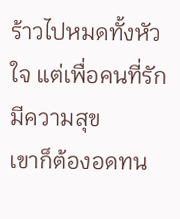ร้าวไปหมดทั้งหัวใจ แต่เพื่อคนที่รักมีความสุข
เขาก็ต้องอดทน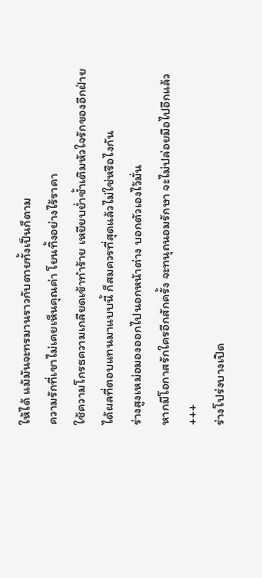ให้ได้ แม้มันจะทรมานราวกับตายทั้งเป็นก็ตาม
ความรักที่เขาไม่เคยเห็นคุณค่า โยนทิ้งอย่างไร้ราคา
ใช้ความโกรธความเกลียดเข้าทำร้าย เหยียบย่ำซ้ำเติมหัวใจรักของอีกฝ่าย
ได้ผลที่ตอบแทนมาแบบนี้ ก็สมควรที่สุดแล้วไม่ใช่หรือไงกัน
ร่างสูงเหม่อมองออกไปนอกหน้าต่าง บอกตัวเองไว้มั่น
หากมีโอกาสรักใครอีกสักครั้ง จะทนุถนอมรักษา จะไม่ปล่อยมือไปอีกแล้ว
+++
ร่างโปร่งบางเปิด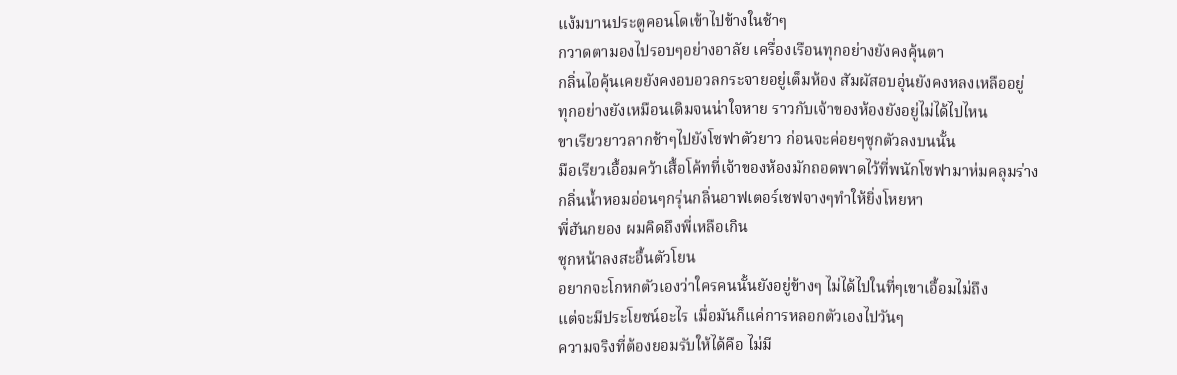แง้มบานประตูคอนโดเข้าไปข้างในช้าๆ
กวาดตามองไปรอบๆอย่างอาลัย เครื่องเรือนทุกอย่างยังคงคุ้นตา
กลิ่นไอคุ้นเคยยังคงอบอวลกระจายอยู่เต็มห้อง สัมผัสอบอุ่นยังคงหลงเหลืออยู่
ทุกอย่างยังเหมือนเดิมจนน่าใจหาย ราวกับเจ้าของห้องยังอยู่ไม่ได้ไปไหน
ขาเรียวยาวลากช้าๆไปยังโซฟาตัวยาว ก่อนจะค่อยๆซุกตัวลงบนนั้น
มือเรียวเอื้อมคว้าเสื้อโค้ทที่เจ้าของห้องมักถอดพาดไว้ที่พนักโซฟามาห่มคลุมร่าง
กลิ่นน้ำหอมอ่อนๆกรุ่นกลิ่นอาฟเตอร์เชฟจางๆทำให้ยิ่งโหยหา
พี่ฮันกยอง ผมคิดถึงพี่เหลือเกิน
ซุกหน้าลงสะอื้นตัวโยน
อยากจะโกหกตัวเองว่าใครคนนั้นยังอยู่ข้างๆ ไม่ได้ไปในที่ๆเขาเอื้อมไม่ถึง
แต่จะมีประโยชน์อะไร เมื่อมันก็แค่การหลอกตัวเองไปวันๆ
ความจริงที่ต้องยอมรับให้ได้คือ ไม่มี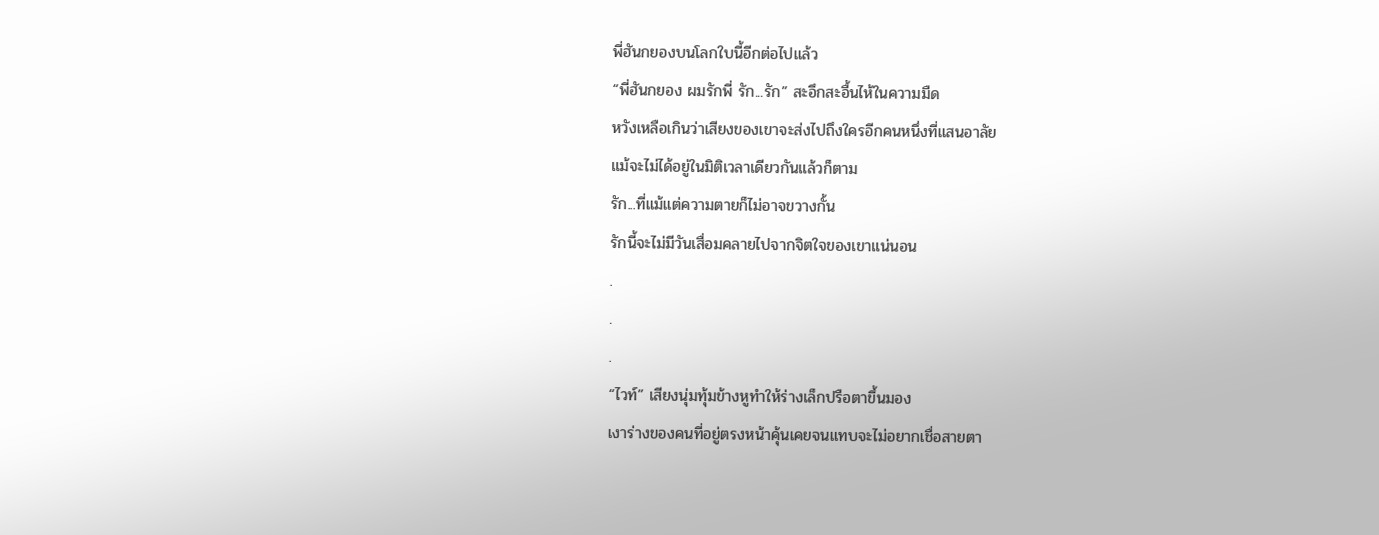พี่ฮันกยองบนโลกใบนี้อีกต่อไปแล้ว
“พี่ฮันกยอง ผมรักพี่ รัก...รัก” สะอึกสะอื้นไห้ในความมืด
หวังเหลือเกินว่าเสียงของเขาจะส่งไปถึงใครอีกคนหนึ่งที่แสนอาลัย
แม้จะไม่ได้อยู่ในมิติเวลาเดียวกันแล้วก็ตาม
รัก...ที่แม้แต่ความตายก็ไม่อาจขวางกั้น
รักนี้จะไม่มีวันเสื่อมคลายไปจากจิตใจของเขาแน่นอน
.
.
.
“ไวท์” เสียงนุ่มทุ้มข้างหูทำให้ร่างเล็กปรือตาขึ้นมอง
เงาร่างของคนที่อยู่ตรงหน้าคุ้นเคยจนแทบจะไม่อยากเชื่อสายตา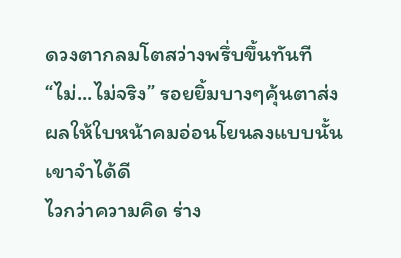ดวงตากลมโตสว่างพรึ่บขึ้นทันที
“ไม่...ไม่จริง” รอยยิ้มบางๆคุ้นตาส่งผลให้ใบหน้าคมอ่อนโยนลงแบบนั้นเขาจำได้ดี
ไวกว่าความคิด ร่าง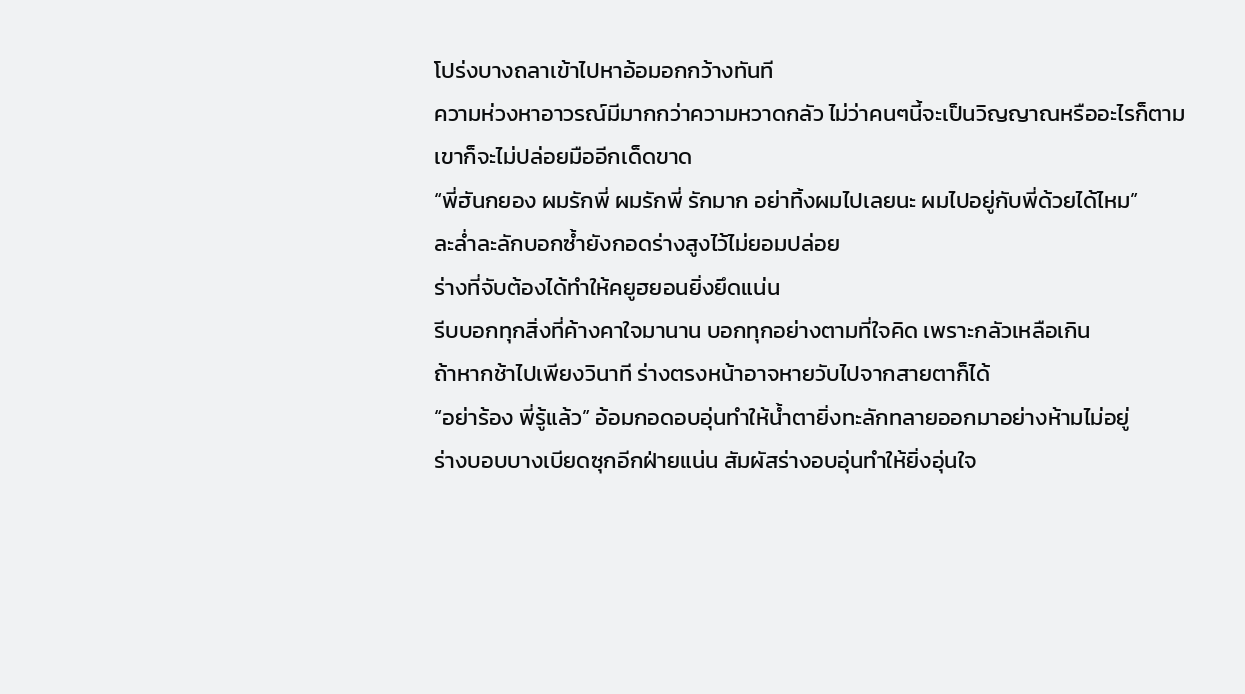โปร่งบางถลาเข้าไปหาอ้อมอกกว้างทันที
ความห่วงหาอาวรณ์มีมากกว่าความหวาดกลัว ไม่ว่าคนๆนี้จะเป็นวิญญาณหรืออะไรก็ตาม
เขาก็จะไม่ปล่อยมืออีกเด็ดขาด
“พี่ฮันกยอง ผมรักพี่ ผมรักพี่ รักมาก อย่าทิ้งผมไปเลยนะ ผมไปอยู่กับพี่ด้วยได้ไหม”
ละล่ำละลักบอกซ้ำยังกอดร่างสูงไว้ไม่ยอมปล่อย
ร่างที่จับต้องได้ทำให้คยูฮยอนยิ่งยึดแน่น
รีบบอกทุกสิ่งที่ค้างคาใจมานาน บอกทุกอย่างตามที่ใจคิด เพราะกลัวเหลือเกิน
ถ้าหากช้าไปเพียงวินาที ร่างตรงหน้าอาจหายวับไปจากสายตาก็ได้
“อย่าร้อง พี่รู้แล้ว” อ้อมกอดอบอุ่นทำให้น้ำตายิ่งทะลักทลายออกมาอย่างห้ามไม่อยู่
ร่างบอบบางเบียดซุกอีกฝ่ายแน่น สัมผัสร่างอบอุ่นทำให้ยิ่งอุ่นใจ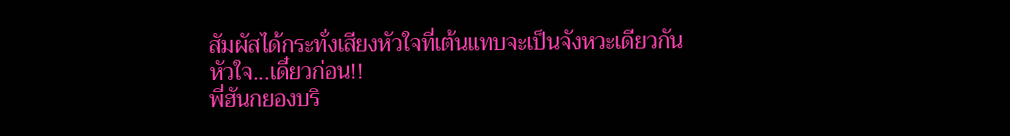สัมผัสได้กระทั่งเสียงหัวใจที่เต้นแทบจะเป็นจังหวะเดียวกัน
หัวใจ...เดี๋ยวก่อน!!
พี่ฮันกยองบริ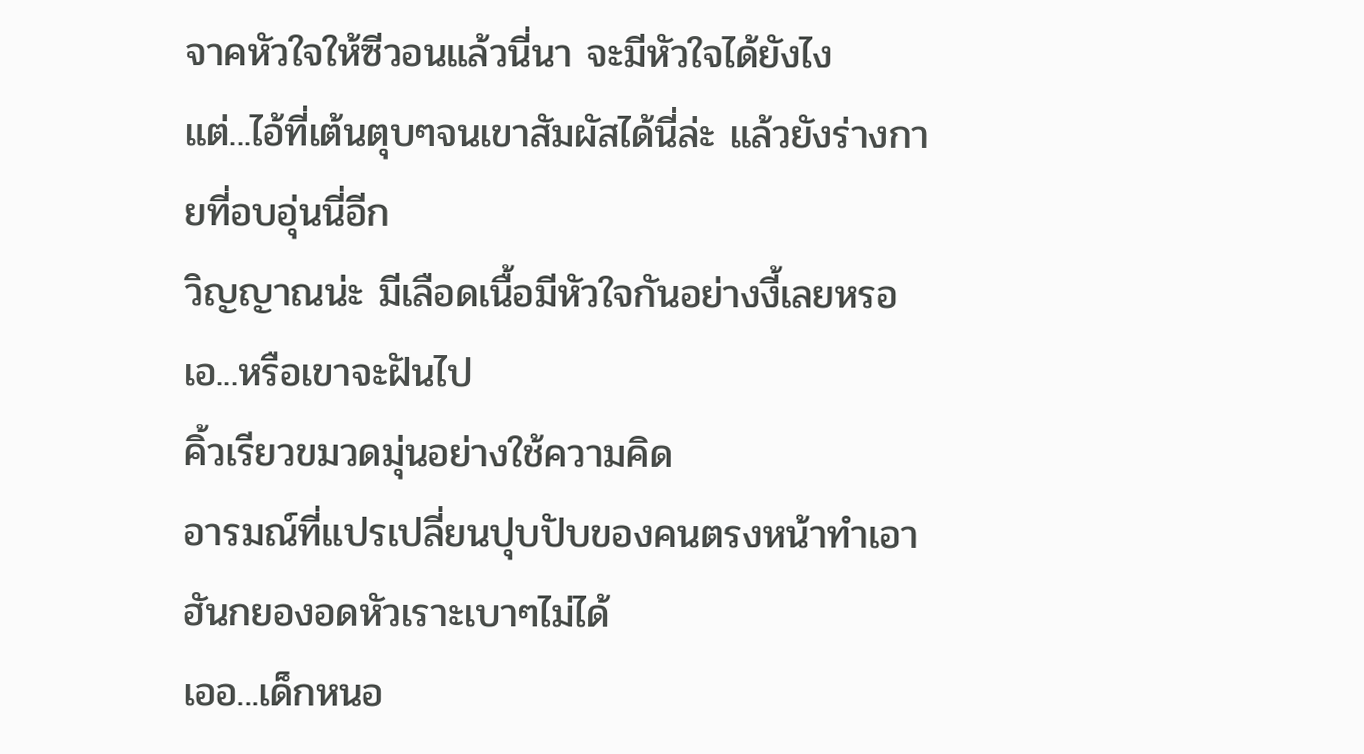จาคหัวใจให้ซีวอนแล้วนี่นา จะมีหัวใจได้ยังไง
แต่...ไอ้ที่เต้นตุบๆจนเขาสัมผัสได้นี่ล่ะ แล้วยังร่างกายที่อบอุ่นนี่อีก
วิญญาณน่ะ มีเลือดเนื้อมีหัวใจกันอย่างงี้เลยหรอ
เอ...หรือเขาจะฝันไป
คิ้วเรียวขมวดมุ่นอย่างใช้ความคิด
อารมณ์ที่แปรเปลี่ยนปุบปับของคนตรงหน้าทำเอาฮันกยองอดหัวเราะเบาๆไม่ได้
เออ...เด็กหนอ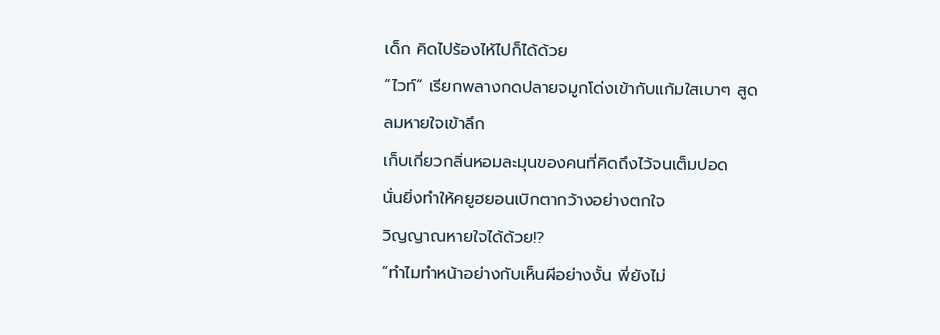เด็ก คิดไปร้องไห้ไปก็ได้ด้วย
“ไวท์” เรียกพลางกดปลายจมูกโด่งเข้ากับแก้มใสเบาๆ สูดลมหายใจเข้าลึก
เก็บเกี่ยวกลิ่นหอมละมุนของคนที่คิดถึงไว้จนเต็มปอด
นั่นยิ่งทำให้คยูฮยอนเบิกตากว้างอย่างตกใจ
วิญญาณหายใจได้ด้วย!?
“ทำไมทำหน้าอย่างกับเห็นผีอย่างงั้น พี่ยังไม่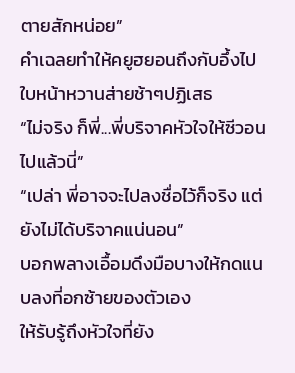ตายสักหน่อย”
คำเฉลยทำให้คยูฮยอนถึงกับอึ้งไป ใบหน้าหวานส่ายช้าๆปฏิเสธ
“ไม่จริง ก็พี่...พี่บริจาคหัวใจให้ซีวอนไปแล้วนี่”
“เปล่า พี่อาจจะไปลงชื่อไว้ก็จริง แต่ยังไม่ได้บริจาคแน่นอน”
บอกพลางเอื้อมดึงมือบางให้กดแนบลงที่อกซ้ายของตัวเอง
ให้รับรู้ถึงหัวใจที่ยัง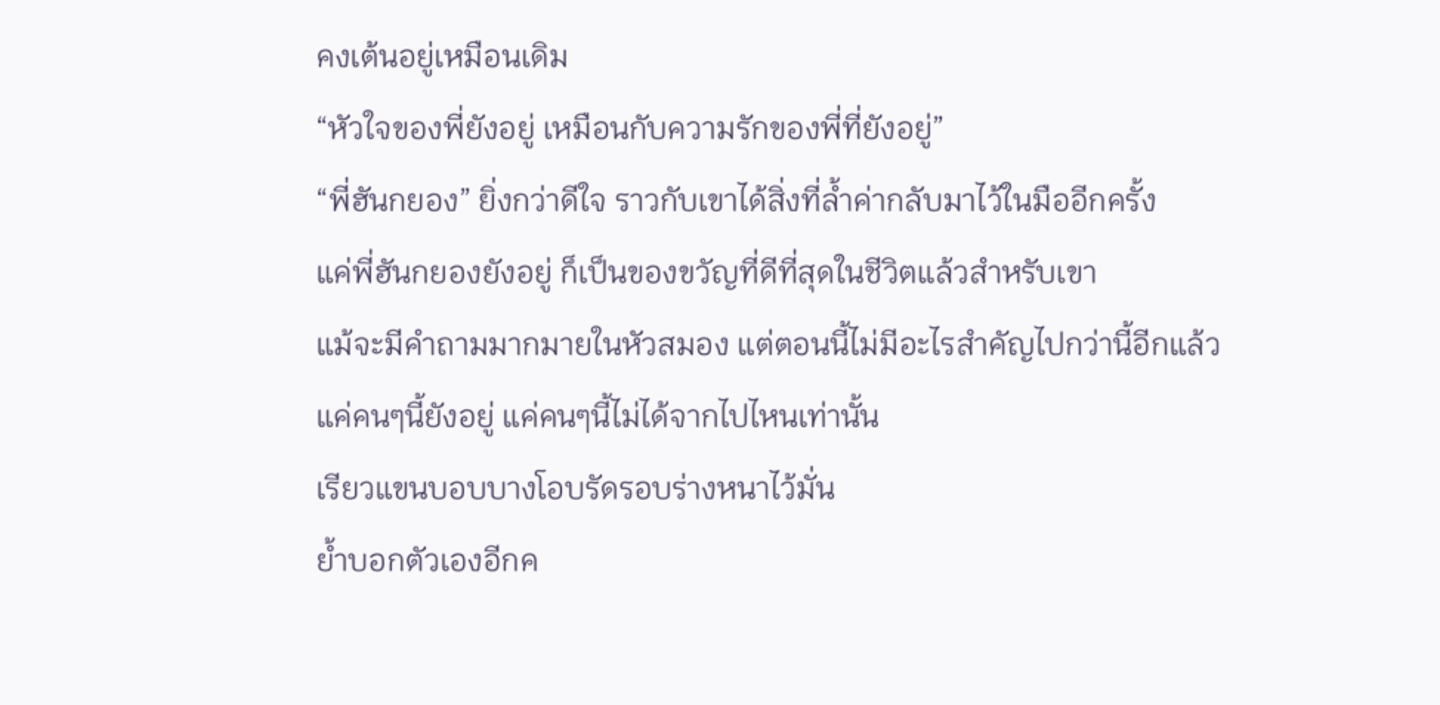คงเต้นอยู่เหมือนเดิม
“หัวใจของพี่ยังอยู่ เหมือนกับความรักของพี่ที่ยังอยู่”
“พี่ฮันกยอง” ยิ่งกว่าดีใจ ราวกับเขาได้สิ่งที่ล้ำค่ากลับมาไว้ในมืออีกครั้ง
แค่พี่ฮันกยองยังอยู่ ก็เป็นของขวัญที่ดีที่สุดในชีวิตแล้วสำหรับเขา
แม้จะมีคำถามมากมายในหัวสมอง แต่ตอนนี้ไม่มีอะไรสำคัญไปกว่านี้อีกแล้ว
แค่คนๆนี้ยังอยู่ แค่คนๆนี้ไม่ได้จากไปไหนเท่านั้น
เรียวแขนบอบบางโอบรัดรอบร่างหนาไว้มั่น
ย้ำบอกตัวเองอีกค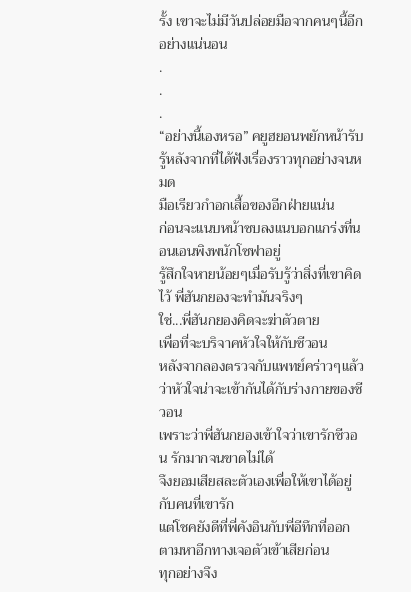รั้ง เขาจะไม่มีวันปล่อยมือจากคนๆนี้อีกอย่างแน่นอน
.
.
.
“อย่างนี้เองหรอ” คยูฮยอนพยักหน้ารับรู้หลังจากที่ได้ฟังเรื่องราวทุกอย่างจนหมด
มือเรียวกำอกเสื้อของอีกฝ่ายแน่น
ก่อนจะแนบหน้าซบลงแนบอกแกร่งที่นอนเอนพิงพนักโซฟาอยู่
รู้สึกใจหายน้อยๆเมื่อรับรู้ว่าสิ่งที่เขาคิดไว้ พี่ฮันกยองจะทำมันจริงๆ
ใช่...พี่ฮันกยองคิดจะฆ่าตัวตาย
เพื่อที่จะบริจาคหัวใจให้กับซีวอน
หลังจากลองตรวจกับแพทย์คร่าวๆแล้วว่าหัวใจน่าจะเข้ากันได้กับร่างกายของซีวอน
เพราะว่าพี่ฮันกยองเข้าใจว่าเขารักซีวอน รักมากจนขาดไม่ได้
จึงยอมเสียสละตัวเองเพื่อให้เขาได้อยู่กับคนที่เขารัก
แต่โชคยังดีที่พี่คังอินกับพี่อีทึกที่ออกตามหาอีกทางเจอตัวเข้าเสียก่อน
ทุกอย่างจึง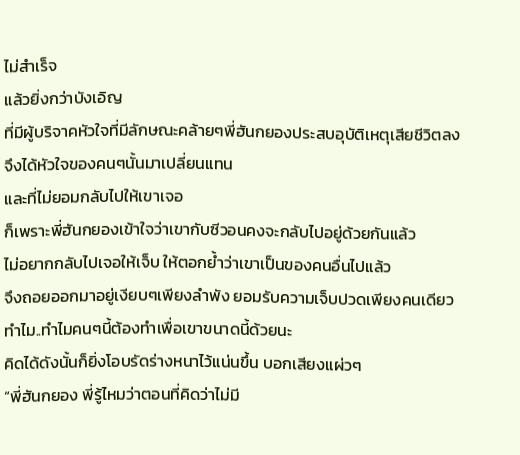ไม่สำเร็จ
แล้วยิ่งกว่าบังเอิญ
ที่มีผู้บริจาคหัวใจที่มีลักษณะคล้ายๆพี่ฮันกยองประสบอุบัติเหตุเสียชีวิตลง
จึงได้หัวใจของคนๆนั้นมาเปลี่ยนแทน
และที่ไม่ยอมกลับไปให้เขาเจอ
ก็เพราะพี่ฮันกยองเข้าใจว่าเขากับซีวอนคงจะกลับไปอยู่ด้วยกันแล้ว
ไม่อยากกลับไปเจอให้เจ็บ ให้ตอกย้ำว่าเขาเป็นของคนอื่นไปแล้ว
จึงถอยออกมาอยู่เงียบๆเพียงลำพัง ยอมรับความเจ็บปวดเพียงคนเดียว
ทำไม..ทำไมคนๆนี้ต้องทำเพื่อเขาขนาดนี้ด้วยนะ
คิดได้ดังนั้นก็ยิ่งโอบรัดร่างหนาไว้แน่นขึ้น บอกเสียงแผ่วๆ
“พี่ฮันกยอง พี่รู้ไหมว่าตอนที่คิดว่าไม่มี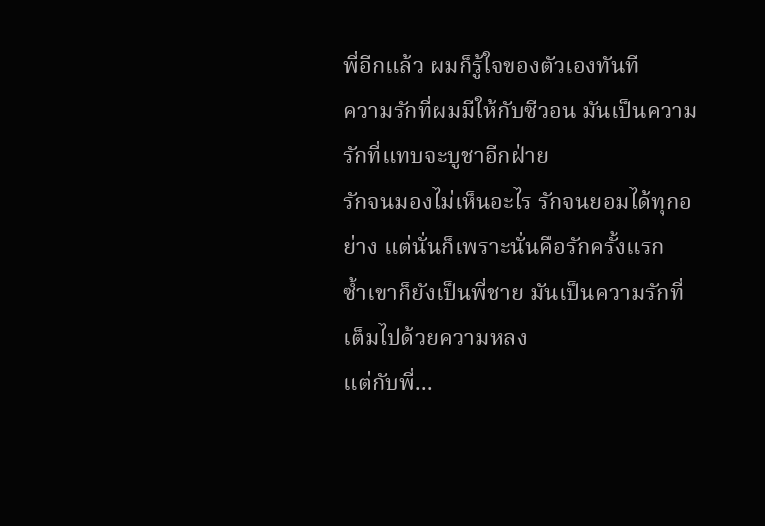พี่อีกแล้ว ผมก็รู้ใจของตัวเองทันที
ความรักที่ผมมีให้กับซีวอน มันเป็นความรักที่แทบจะบูชาอีกฝ่าย
รักจนมองไม่เห็นอะไร รักจนยอมได้ทุกอย่าง แต่นั่นก็เพราะนั่นคือรักครั้งแรก
ซ้ำเขาก็ยังเป็นพี่ชาย มันเป็นความรักที่เต็มไปด้วยความหลง
แต่กับพี่...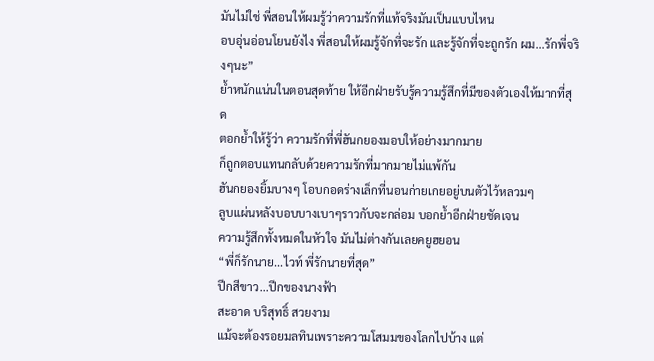มันไม่ใช่ พี่สอนให้ผมรู้ว่าความรักที่แท้จริงมันเป็นแบบไหน
อบอุ่นอ่อนโยนยังไง พี่สอนให้ผมรู้จักที่จะรัก และรู้จักที่จะถูกรัก ผม...รักพี่จริงๆนะ”
ย้ำหนักแน่นในตอนสุดท้าย ให้อีกฝ่ายรับรู้ความรู้สึกที่มีของตัวเองให้มากที่สุด
ตอกย้ำให้รู้ว่า ความรักที่พี่ฮันกยองมอบให้อย่างมากมาย
ก็ถูกตอบแทนกลับด้วยความรักที่มากมายไม่แพ้กัน
ฮันกยองยิ้มบางๆ โอบกอดร่างเล็กที่นอนก่ายเกยอยู่บนตัวไว้หลวมๆ
ลูบแผ่นหลังบอบบางเบาๆราวกับจะกล่อม บอกย้ำอีกฝ่ายชัดเจน
ความรู้สึกทั้งหมดในหัวใจ มันไม่ต่างกันเลยคยูฮยอน
“พี่ก็รักนาย...ไวท์ พี่รักนายที่สุด”
ปีกสีขาว...ปีกของนางฟ้า
สะอาด บริสุทธิ์ สวยงาม
แม้จะต้องรอยมลทินเพราะความโสมมของโลกไปบ้าง แต่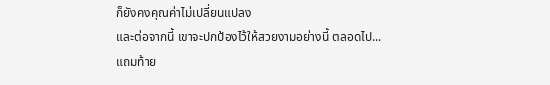ก็ยังคงคุณค่าไม่เปลี่ยนแปลง
และต่อจากนี้ เขาจะปกป้องไว้ให้สวยงามอย่างนี้ ตลอดไป...
แถมท้าย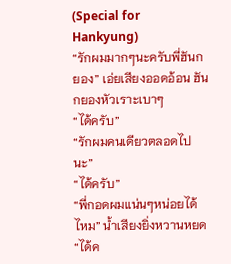(Special for Hankyung)
“รักผมมากๆนะครับพี่ฮันกยอง” เอ่ยเสียงออดอ้อน ฮันกยองหัวเราะเบาๆ
“ได้ครับ”
“รักผมคนเดียวตลอดไปนะ”
“ได้ครับ”
“พี่กอดผมแน่นๆหน่อยได้ไหม” น้ำเสียงยิ่งหวานหยด
“ได้ค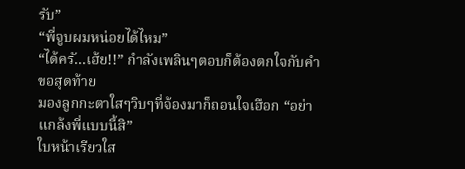รับ”
“พี่จูบผมหน่อยได้ไหม”
“ได้ครั...เฮ้ย!!” กำลังเพลินๆตอบก็ต้องตกใจกับคำขอสุดท้าย
มองลูกกะตาใสๆวิบๆที่จ้องมาก็ถอนใจเฮือก “อย่าแกล้งพี่แบบนี้สิ”
ใบหน้าเรียวใส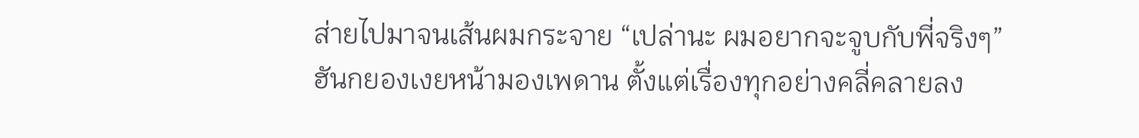ส่ายไปมาจนเส้นผมกระจาย “เปล่านะ ผมอยากจะจูบกับพี่จริงๆ”
ฮันกยองเงยหน้ามองเพดาน ตั้งแต่เรื่องทุกอย่างคลี่คลายลง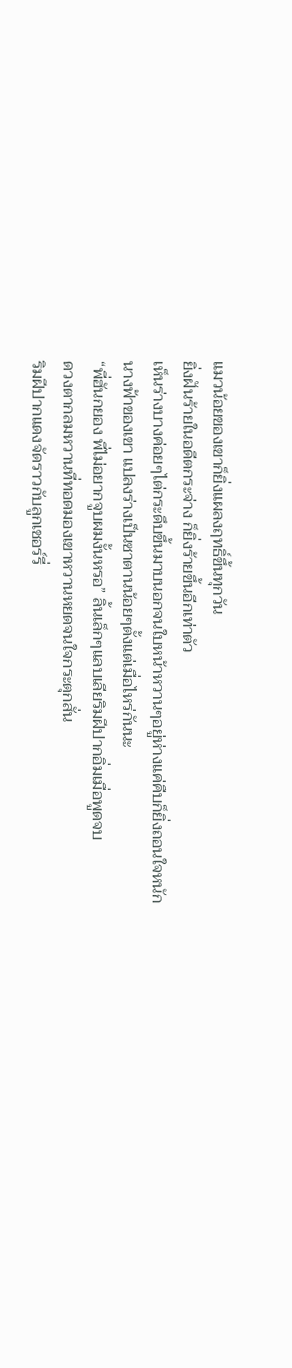แมวน้อยของเขาก็ยิ่งแผลงฤทธิ์ขึ้นทุกวัน
ยิ่งฝันร้ายในอดีตกระจ่าง ก็ยิ่งร้ายขึ้นอีกเท่าตัว
เห็นร่างบางค่อยๆไต่กระดึบขึ้นมาบนอกจนใบหน้าหวานๆอยู่ห่างแค่คืบก็ยิ่งถอนใจหนัก
นางฟ้าของเขา แปลงร่างเป็นซาตานน้อยๆตั้งแต่เมื่อไหร่กันนะ
“พี่ฮันกยอง พี่ไม่อยากจูบผมงั้นหรอ” ลิ้นเล็กๆแลบเลียริมฝีปากอิ่มเมื่อพูดจบ
ดวงตากลมหวานที่ทอดมองเขาหวานหยดจนใจกระตุกสั่น
ริมฝีปากแดงจัดราวกับลูกเชอร์รี่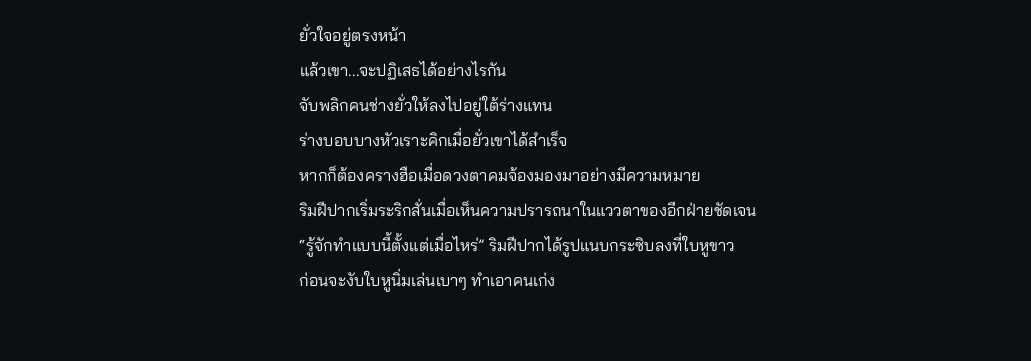ยั่วใจอยู่ตรงหน้า
แล้วเขา...จะปฏิเสธได้อย่างไรกัน
จับพลิกคนช่างยั่วให้ลงไปอยู่ใต้ร่างแทน
ร่างบอบบางหัวเราะคิกเมื่อยั่วเขาได้สำเร็จ
หากก็ต้องครางฮือเมื่อดวงตาคมจ้องมองมาอย่างมีความหมาย
ริมฝีปากเริ่มระริกสั่นเมื่อเห็นความปรารถนาในแววตาของอีกฝ่ายชัดเจน
“รู้จักทำแบบนี้ตั้งแต่เมื่อไหร่” ริมฝีปากได้รูปแนบกระซิบลงที่ใบหูขาว
ก่อนจะงับใบหูนิ่มเล่นเบาๆ ทำเอาคนเก่ง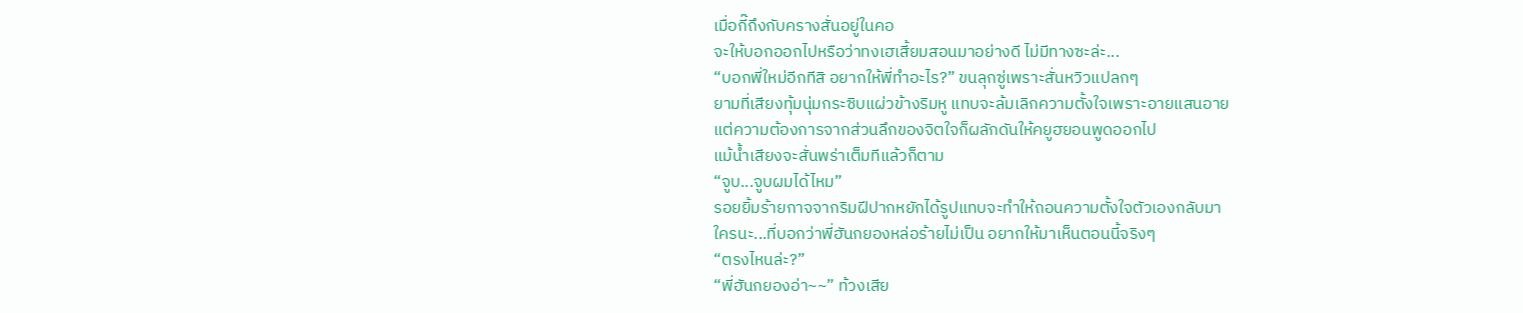เมื่อกี๊ถึงกับครางสั่นอยู่ในคอ
จะให้บอกออกไปหรือว่าทงเฮเสี้ยมสอนมาอย่างดี ไม่มีทางซะล่ะ...
“บอกพี่ใหม่อีกทีสิ อยากให้พี่ทำอะไร?” ขนลุกซู่เพราะสั่นหวิวแปลกๆ
ยามที่เสียงทุ้มนุ่มกระซิบแผ่วข้างริมหู แทบจะล้มเลิกความตั้งใจเพราะอายแสนอาย
แต่ความต้องการจากส่วนลึกของจิตใจก็ผลักดันให้คยูฮยอนพูดออกไป
แม้น้ำเสียงจะสั่นพร่าเต็มทีแล้วก็ตาม
“จูบ...จูบผมได้ไหม”
รอยยิ้มร้ายกาจจากริมฝีปากหยักได้รูปแทบจะทำให้ถอนความตั้งใจตัวเองกลับมา
ใครนะ...ที่บอกว่าพี่ฮันกยองหล่อร้ายไม่เป็น อยากให้มาเห็นตอนนี้จริงๆ
“ตรงไหนล่ะ?”
“พี่ฮันกยองอ่า~~” ท้วงเสีย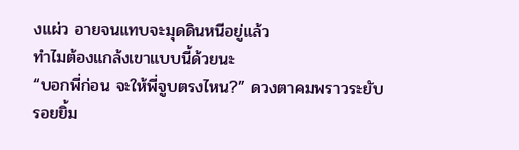งแผ่ว อายจนแทบจะมุดดินหนีอยู่แล้ว
ทำไมต้องแกล้งเขาแบบนี้ด้วยนะ
“บอกพี่ก่อน จะให้พี่จูบตรงไหน?” ดวงตาคมพราวระยับ
รอยยิ้ม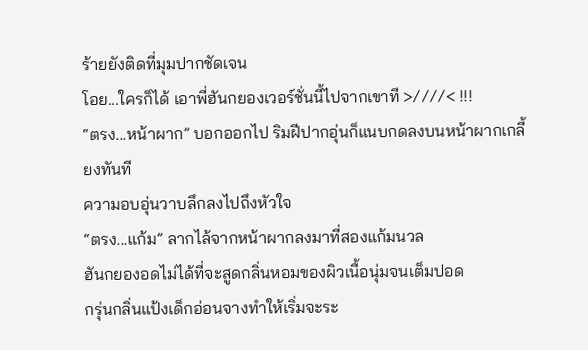ร้ายยังติดที่มุมปากชัดเจน
โอย...ใครก็ได้ เอาพี่ฮันกยองเวอร์ชั่นนี้ไปจากเขาที >////< !!!
“ตรง...หน้าผาก” บอกออกไป ริมฝีปากอุ่นก็แนบกดลงบนหน้าผากเกลี้ยงทันที
ความอบอุ่นวาบลึกลงไปถึงหัวใจ
“ตรง...แก้ม” ลากไล้จากหน้าผากลงมาที่สองแก้มนวล
ฮันกยองอดไม่ได้ที่จะสูดกลิ่นหอมของผิวเนื้อนุ่มจนเต็มปอด
กรุ่นกลิ่นแป้งเด็กอ่อนจางทำให้เริ่มจะระ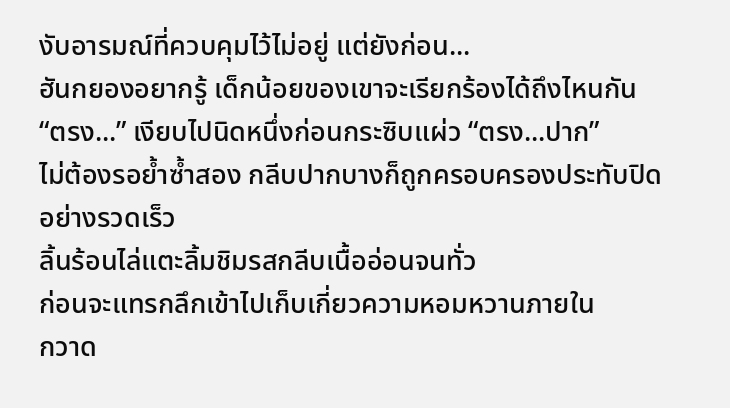งับอารมณ์ที่ควบคุมไว้ไม่อยู่ แต่ยังก่อน...
ฮันกยองอยากรู้ เด็กน้อยของเขาจะเรียกร้องได้ถึงไหนกัน
“ตรง...” เงียบไปนิดหนึ่งก่อนกระซิบแผ่ว “ตรง...ปาก”
ไม่ต้องรอย้ำซ้ำสอง กลีบปากบางก็ถูกครอบครองประทับปิดอย่างรวดเร็ว
ลิ้นร้อนไล่แตะลิ้มชิมรสกลีบเนื้ออ่อนจนทั่ว
ก่อนจะแทรกลึกเข้าไปเก็บเกี่ยวความหอมหวานภายใน
กวาด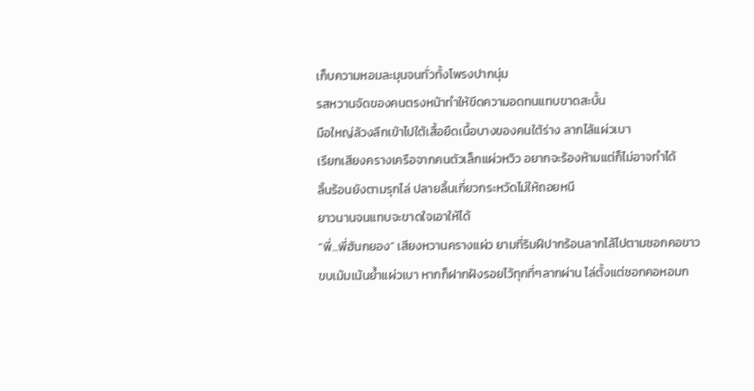เก็บความหอมละมุนจนทั่วทั้งโพรงปากนุ่ม
รสหวานจัดของคนตรงหน้าทำให้ขีดความอดทนแทบขาดสะบั้น
มือใหญ่ล้วงลึกเข้าไปใต้เสื้อยืดเนื้อบางของคนใต้ร่าง ลากไล้แผ่วเบา
เรียกเสียงครางเครือจากคนตัวเล็กแผ่วหวิว อยากจะร้องห้ามแต่ก็ไม่อาจทำได้
ลิ้นร้อนยังตามรุกไล่ ปลายลิ้นเกี่ยวกระหวัดไม่ให้ถอยหนี
ยาวนานจนแทบจะขาดใจเอาให้ได้
“พี่...พี่ฮันกยอง” เสียงหวานครางแผ่ว ยามที่ริมฝีปากร้อนลากไล้ไปตามซอกคอขาว
ขบเม้มเน้นย้ำแผ่วเบา หากก็ฝากฝังรอยไว้ทุกที่ๆลากผ่าน ไล่ตั้งแต่ซอกคอหอมก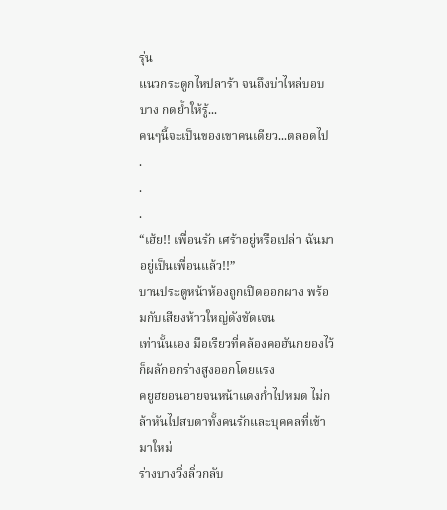รุ่น
แนวกระดูกไหปลาร้า จนถึงบ่าไหล่บอบบาง กดย้ำให้รู้...
คนๆนี้จะเป็นของเขาคนเดียว...ตลอดไป
.
.
.
“เฮ้ย!! เพื่อนรัก เศร้าอยู่หรือเปล่า ฉันมาอยู่เป็นเพื่อนแล้ว!!”
บานประตูหน้าห้องถูกเปิดออกผาง พร้อมกับเสียงห้าวใหญ่ดังชัดเจน
เท่านั้นเอง มือเรียวที่คล้องคอฮันกยองไว้ก็ผลักอกร่างสูงออกโดยแรง
คยูฮยอนอายจนหน้าแดงก่ำไปหมด ไม่กล้าหันไปสบตาทั้งคนรักและบุคคลที่เข้ามาใหม่
ร่างบางวิ่งลิ่วกลับ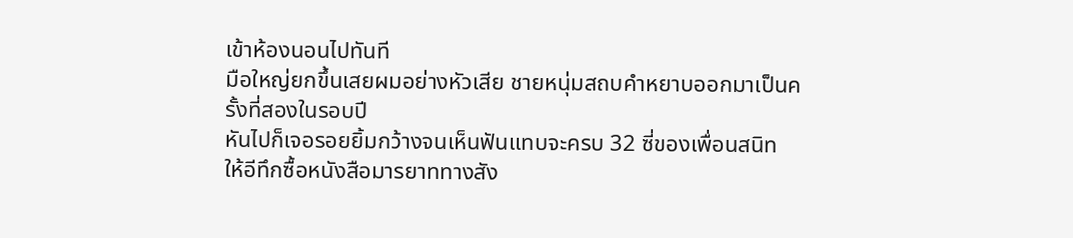เข้าห้องนอนไปทันที
มือใหญ่ยกขึ้นเสยผมอย่างหัวเสีย ชายหนุ่มสถบคำหยาบออกมาเป็นครั้งที่สองในรอบปี
หันไปก็เจอรอยยิ้มกว้างจนเห็นฟันแทบจะครบ 32 ซี่ของเพื่อนสนิท
ให้อีทึกซื้อหนังสือมารยาททางสัง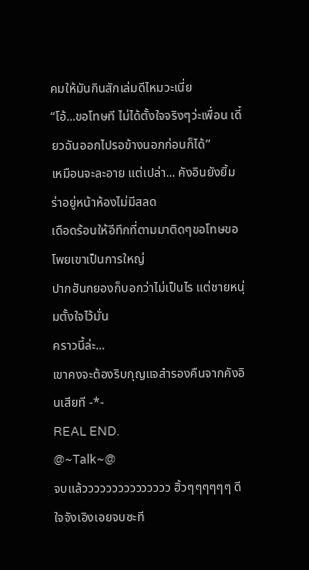คมให้มันกินสักเล่มดีไหมวะเนี่ย
“โอ้...ขอโทษที ไม่ได้ตั้งใจจริงๆว่ะเพื่อน เดี๋ยวฉันออกไปรอข้างนอกก่อนก็ได้”
เหมือนจะละอาย แต่เปล่า... คังอินยังยิ้มร่าอยู่หน้าห้องไม่มีสลด
เดือดร้อนให้อีทึกที่ตามมาติดๆขอโทษขอโพยเขาเป็นการใหญ่
ปากฮันกยองก็บอกว่าไม่เป็นไร แต่ชายหนุ่มตั้งใจไว้มั่น
คราวนี้ล่ะ...
เขาคงจะต้องริบกุญแจสำรองคืนจากคังอินเสียที -*-
REAL END.
@~Talk~@
จบแล้ววววววววววววววว ฮิ้วๆๆๆๆๆๆ ดีใจจังเอิงเอยจบซะที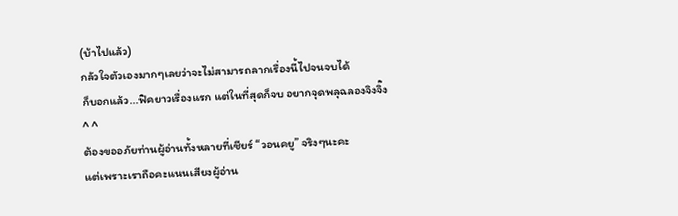(บ้าไปแล้ว)
กลัวใจตัวเองมากๆเลยว่าจะไม่สามารถลากเรื่องนี้ไปจนจบได้
ก็บอกแล้ว...ฟิคยาวเรื่องแรก แต่ในที่สุดก็จบ อยากจุดพลุฉลองจิงจิ๊ง ^ ^
ต้องขออภัยท่านผู้อ่านทั้งหลายที่เชียร์ “วอนคยู” จริงๆนะคะ
แต่เพราะเราถือคะแนนเสียงผู้อ่าน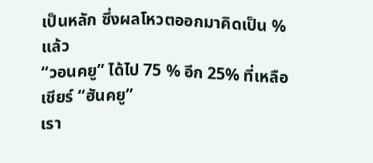เป็นหลัก ซึ่งผลโหวตออกมาคิดเป็น % แล้ว
“วอนคยู” ได้ไป 75 % อีก 25% ที่เหลือเชียร์ “ฮันคยู”
เรา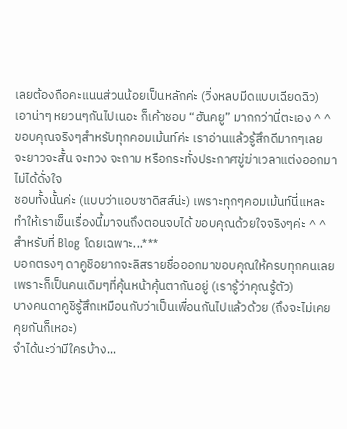เลยต้องถือคะแนนส่วนน้อยเป็นหลักค่ะ (วิ่งหลบมีดแบบเฉียดฉิว)
เอาน่าๆ หยวนๆกันไปเนอะ ก็เค้าชอบ “ฮันคยู” มากกว่านี่ตะเอง ^ ^
ขอบคุณจริงๆสำหรับทุกคอมเม้นท์ค่ะ เราอ่านแล้วรู้สึกดีมากๆเลย
จะยาวจะสั้น จะทวง จะถาม หรือกระทั่งประกาศขู่ฆ่าเวลาแต่งออกมาไม่ได้ดั่งใจ
ชอบทั้งนั้นค่ะ (แบบว่าแอบซาดิสส์น่ะ) เพราะทุกๆคอมเม้นท์นี่แหละ
ทำให้เราเข็นเรื่องนี้มาจนถึงตอนจบได้ ขอบคุณด้วยใจจริงๆค่ะ ^ ^
สำหรับที่ Blog โดยเฉพาะ...***
บอกตรงๆ ดาคูชิอยากจะลิสรายชื่อออกมาขอบคุณให้ครบทุกคนเลย
เพราะก็เป็นคนเดิมๆที่คุ้นหน้าคุ้นตากันอยู่ (เรารู้ว่าคุณรู้ตัว)
บางคนดาคูชิรู้สึกเหมือนกับว่าเป็นเพื่อนกันไปแล้วด้วย (ถึงจะไม่เคยคุยกันก็เหอะ)
จำได้นะว่ามีใครบ้าง...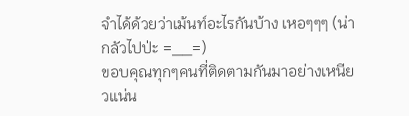จำได้ด้วยว่าเม้นท์อะไรกันบ้าง เหอๆๆๆ (น่ากลัวไปป่ะ =__=)
ขอบคุณทุกๆคนที่ติดตามกันมาอย่างเหนียวแน่น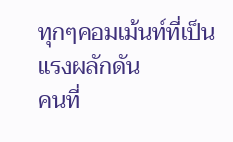ทุกๆคอมเม้นท์ที่เป็นแรงผลักดัน
คนที่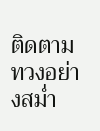ติดตามทวงอย่างสม่ำ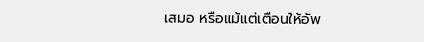เสมอ หรือแม้แต่เตือนให้อัพ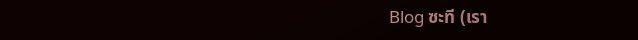Blog ซะที (เรา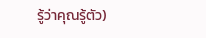รู้ว่าคุณรู้ตัว)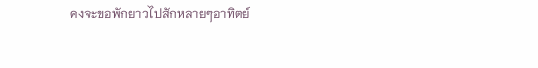คงจะขอพักยาวไปสักหลายๆอาทิตย์